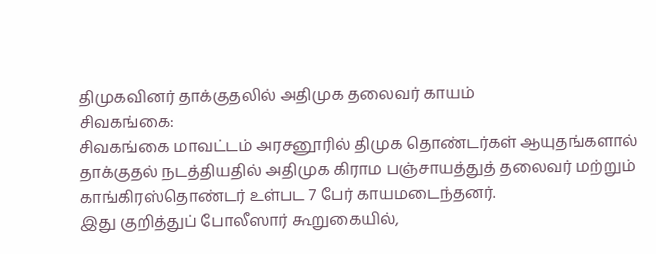திமுகவினர் தாக்குதலில் அதிமுக தலைவர் காயம்
சிவகங்கை:
சிவகங்கை மாவட்டம் அரசனூரில் திமுக தொண்டர்கள் ஆயுதங்களால் தாக்குதல் நடத்தியதில் அதிமுக கிராம பஞ்சாயத்துத் தலைவர் மற்றும் காங்கிரஸ்தொண்டர் உள்பட 7 பேர் காயமடைந்தனர்.
இது குறித்துப் போலீஸார் கூறுகையில்,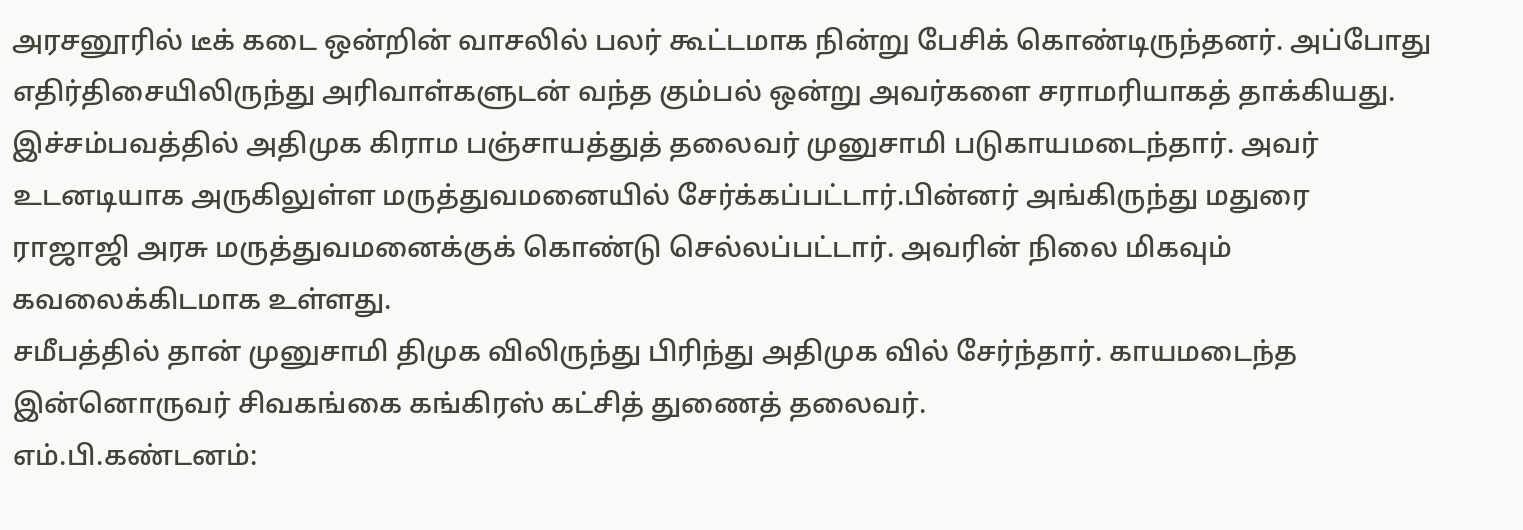அரசனூரில் டீக் கடை ஒன்றின் வாசலில் பலர் கூட்டமாக நின்று பேசிக் கொண்டிருந்தனர். அப்போது எதிர்திசையிலிருந்து அரிவாள்களுடன் வந்த கும்பல் ஒன்று அவர்களை சராமரியாகத் தாக்கியது.
இச்சம்பவத்தில் அதிமுக கிராம பஞ்சாயத்துத் தலைவர் முனுசாமி படுகாயமடைந்தார். அவர் உடனடியாக அருகிலுள்ள மருத்துவமனையில் சேர்க்கப்பட்டார்.பின்னர் அங்கிருந்து மதுரை ராஜாஜி அரசு மருத்துவமனைக்குக் கொண்டு செல்லப்பட்டார். அவரின் நிலை மிகவும் கவலைக்கிடமாக உள்ளது.
சமீபத்தில் தான் முனுசாமி திமுக விலிருந்து பிரிந்து அதிமுக வில் சேர்ந்தார். காயமடைந்த இன்னொருவர் சிவகங்கை கங்கிரஸ் கட்சித் துணைத் தலைவர்.
எம்.பி.கண்டனம்: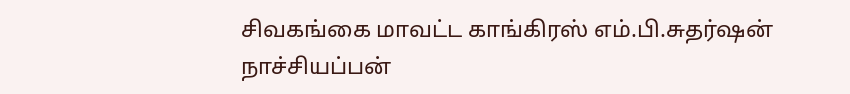சிவகங்கை மாவட்ட காங்கிரஸ் எம்.பி.சுதர்ஷன் நாச்சியப்பன்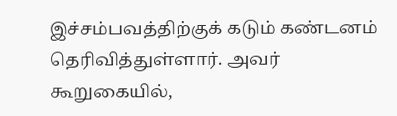இச்சம்பவத்திற்குக் கடும் கண்டனம் தெரிவித்துள்ளார். அவர் கூறுகையில்,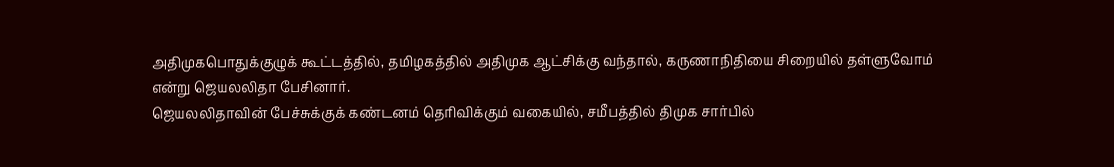அதிமுகபொதுக்குழுக் கூட்டத்தில், தமிழகத்தில் அதிமுக ஆட்சிக்கு வந்தால், கருணாநிதியை சிறையில் தள்ளுவோம் என்று ஜெயலலிதா பேசினார்.
ஜெயலலிதாவின் பேச்சுக்குக் கண்டனம் தெரிவிக்கும் வகையில், சமீபத்தில் திமுக சார்பில்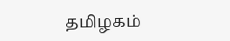தமிழகம்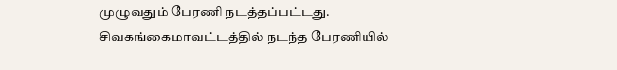முழுவதும் பேரணி நடத்தப்பட்டது. சிவகங்கைமாவட்டத்தில் நடந்த பேரணியில்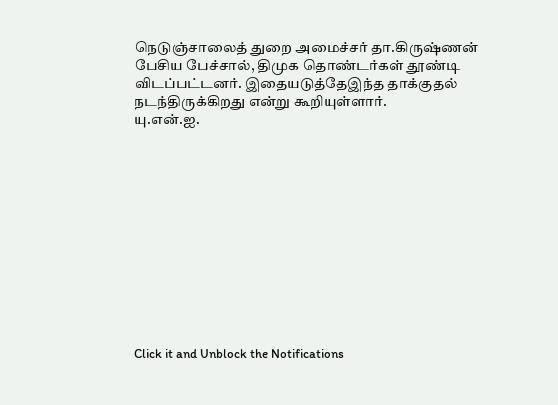நெடுஞ்சாலைத் துறை அமைச்சர் தா.கிருஷ்ணன் பேசிய பேச்சால், திமுக தொண்டர்கள் தூண்டி விடப்பட்டனர். இதையடுத்தேஇந்த தாக்குதல் நடந்திருக்கிறது என்று கூறியுள்ளார்.
யு.என்.ஐ.












Click it and Unblock the Notifications